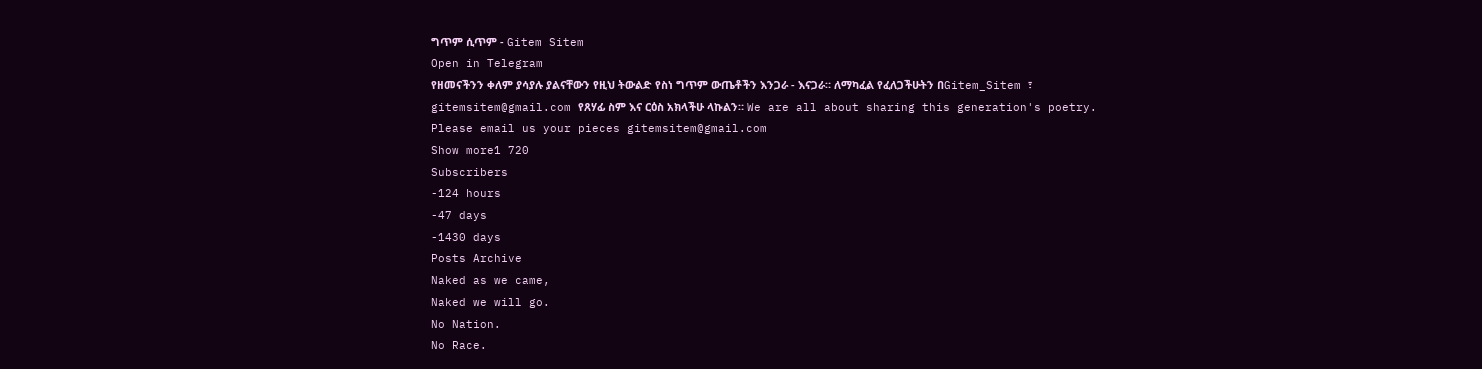ግጥም ሲጥም - Gitem Sitem
Open in Telegram
የዘመናችንን ቀለም ያሳያሉ ያልናቸውን የዚህ ትውልድ የስነ ግጥም ውጤቶችን እንጋራ - እናጋራ። ለማካፈል የፈለጋችሁትን በGitem_Sitem ፣ gitemsitem@gmail.com የጸሃፊ ስም እና ርዕስ አክላችሁ ላኩልን። We are all about sharing this generation's poetry. Please email us your pieces gitemsitem@gmail.com
Show more1 720
Subscribers
-124 hours
-47 days
-1430 days
Posts Archive
Naked as we came,
Naked we will go.
No Nation.
No Race.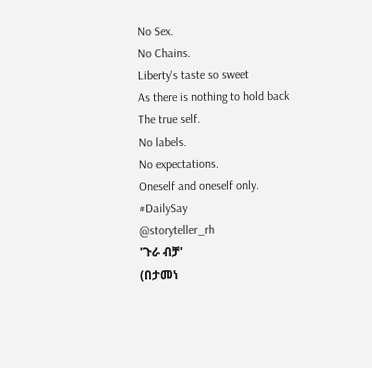No Sex.
No Chains.
Liberty's taste so sweet
As there is nothing to hold back
The true self.
No labels.
No expectations.
Oneself and oneself only.
#DailySay
@storyteller_rh
'ጉራ ብቻ'
(በታመነ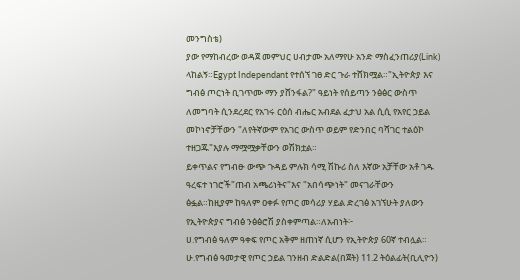መንግስቴ)
ያው የማከብረው ወዳጀ መምህር ሀብታሙ አለማየሁ አንድ ማስፈንጠሪያ(Link) ላከልኝ።Egypt Independant የተሰኘ ገፀ ድር ጉራ ተሸክሟል።"ኢትዮጵያ እና ግብፅ ጦርነት ቢገጥሙ ማን ያሸንፋል?" ዓይነት የሰይጣን ንፅፅር ውስጥ ለመግባት ሲንደረደር የአገሩ ርዕሰ ብሔር አብደል ፈታህ አል ሲሲ የአየር ኃይል መኮነኖቻቸውን "ለየትኛውም የአገር ውስጥ ወይም የድንበር ባሻገር ተልዕኮ ተዘጋጁ"እያሉ ማሟሟቃቸውን ወሽክቷል።
ይቀጥልና የግብፁ ውጭ ጉዳይ ምሉክ ሳሚ ሽኩሪ ስለ እኛው አቻቸው አቶ ገዱ ዓረፍተ ነገሮች"ጠብ አጫሪነትና"እና "አበሳጭነት" መናገራቸውን ፅፏል።ከዚያም ከዓለም ዐቀፉ የጦር መሳሪያ ሃይል ድረገፅ አገኘሁት ያለውን የኢትዮጵያና ግብፅ ንፅፅሮሽ ያስቀምጣል።ለአብነት፦
ሀ.የግብፅ ዓለም ዓቀፍ የጦር አቅም ዘጠነኛ ሲሆን የኢትዮጵያ 60ኛ ተብሏል።
ሁ.የግብፅ ዓመታዊ የጦር ኃይል ገንዘብ ድልድል(በጀት) 11.2 ትዕልፊት(ቢሊዮን)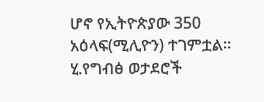ሆኖ የኢትዮጵያው 350 አዕላፍ(ሚሊዮን) ተገምቷል።
ሂ.የግብፅ ወታደሮች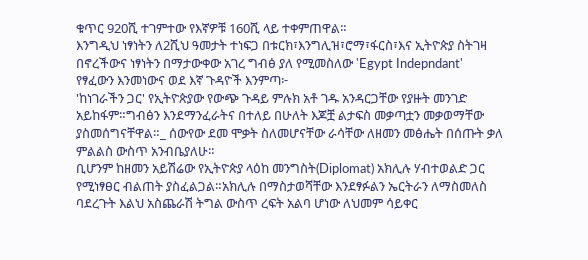ቁጥር 920ሺ ተገምተው የእኛዎቹ 160ሺ ላይ ተቀምጠዋል።
እንግዲህ ነፃነትን ለ2ሺህ ዓመታት ተነፍጋ በቱርክ፣እንግሊዝ፣ሮማ፣ፋርስ፣እና ኢትዮጵያ ስትገዛ በኖረችውና ነፃነትን በማታውቀው አገረ ግብፅ ያለ የሚመስለው 'Egypt Indepndant' የፃፈውን እንመነውና ወደ እኛ ጉዳዮች እንምጣ፦
'ከነገራችን ጋር' የኢትዮጵያው የውጭ ጉዳይ ምሉክ አቶ ገዱ አንዳርጋቸው የያዙት መንገድ አይከፋም።ግብፅን እንደማንፈራትና በተለይ በሁለት እጆቿ ልታፍስ መቃጣቷን መቃወማቸው ያስመሰግናቸዋል።_ ሰውየው ደመ ሞቃት ስለመሆናቸው ራሳቸው ለዘመን መፅሔት በሰጡት ቃለ ምልልስ ውስጥ አንብቤያለሁ።
ቢሆንም ከዘመን አይሽሬው የኢትዮጵያ ላዕከ መንግስት(Diplomat) አክሊሉ ሃብተወልድ ጋር የሚነፃፀር ብልጠት ያስፈልጋል።አክሊሉ በማስታወሻቸው እንደፃፉልን ኤርትራን ለማስመለስ ባደረጉት እልህ አስጨራሽ ትግል ውስጥ ረፍት አልባ ሆነው ለህመም ሳይቀር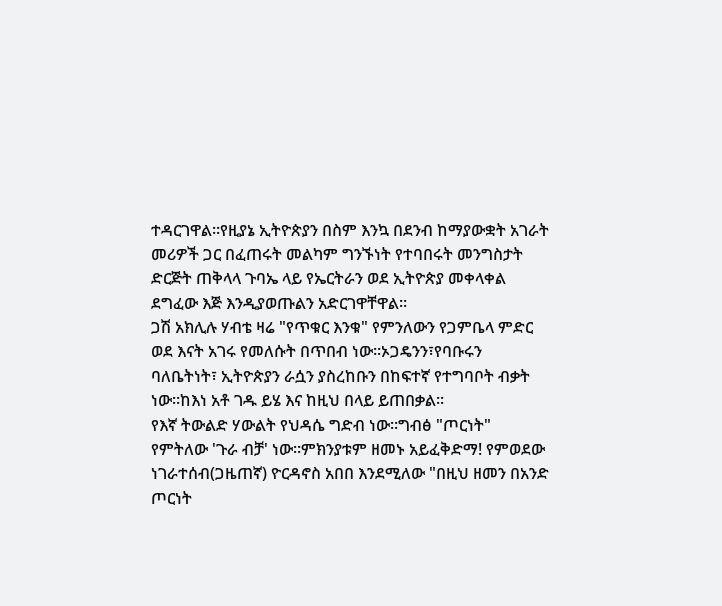ተዳርገዋል።የዚያኔ ኢትዮጵያን በስም እንኳ በደንብ ከማያውቋት አገራት መሪዎች ጋር በፈጠሩት መልካም ግንኙነት የተባበሩት መንግስታት ድርጅት ጠቅላላ ጉባኤ ላይ የኤርትራን ወደ ኢትዮጵያ መቀላቀል ደግፈው እጅ እንዲያወጡልን አድርገዋቸዋል።
ጋሽ አክሊሉ ሃብቴ ዛሬ "የጥቁር እንቁ" የምንለውን የጋምቤላ ምድር ወደ እናት አገሩ የመለሱት በጥበብ ነው።ኦጋዴንን፣የባቡሩን ባለቤትነት፣ ኢትዮጵያን ራሷን ያስረከቡን በከፍተኛ የተግባቦት ብቃት ነው።ከእነ አቶ ገዱ ይሄ እና ከዚህ በላይ ይጠበቃል።
የእኛ ትውልድ ሃውልት የህዳሴ ግድብ ነው።ግብፅ "ጦርነት" የምትለው 'ጉራ ብቻ' ነው።ምክንያቱም ዘመኑ አይፈቅድማ! የምወደው ነገራተሰብ(ጋዜጠኛ) ዮርዳኖስ አበበ እንደሚለው "በዚህ ዘመን በአንድ ጦርነት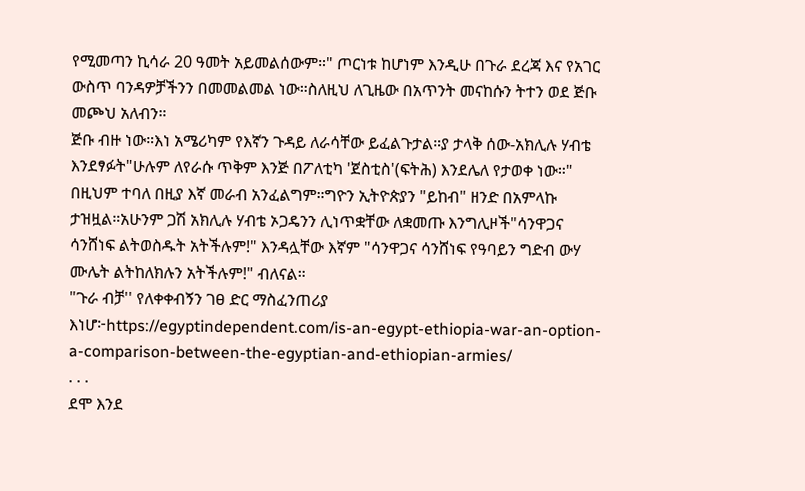የሚመጣን ኪሳራ 20 ዓመት አይመልሰውም።" ጦርነቱ ከሆነም እንዲሁ በጉራ ደረጃ እና የአገር ውስጥ ባንዳዎቻችንን በመመልመል ነው።ስለዚህ ለጊዜው በአጥንት መናከሱን ትተን ወደ ጅቡ መጮህ አለብን።
ጅቡ ብዙ ነው።እነ አሜሪካም የእኛን ጉዳይ ለራሳቸው ይፈልጉታል።ያ ታላቅ ሰው-አክሊሉ ሃብቴ እንደፃፉት"ሁሉም ለየራሱ ጥቅም እንጅ በፖለቲካ 'ጀስቲስ'(ፍትሕ) እንደሌለ የታወቀ ነው።"
በዚህም ተባለ በዚያ እኛ መራብ አንፈልግም።ግዮን ኢትዮጵያን "ይከብ" ዘንድ በአምላኩ ታዝዟል።አሁንም ጋሽ አክሊሉ ሃብቴ ኦጋዴንን ሊነጥቋቸው ለቋመጡ እንግሊዞች"ሳንዋጋና ሳንሸነፍ ልትወስዱት አትችሉም!" እንዳሏቸው እኛም "ሳንዋጋና ሳንሸነፍ የዓባይን ግድብ ውሃ ሙሌት ልትከለክሉን አትችሉም!" ብለናል።
"ጉራ ብቻ'' የለቀቀብኝን ገፀ ድር ማስፈንጠሪያ እነሆ፦https://egyptindependent.com/is-an-egypt-ethiopia-war-an-option-a-comparison-between-the-egyptian-and-ethiopian-armies/
. . .
ደሞ እንደ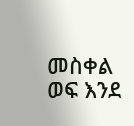መስቀል ወፍ እንደ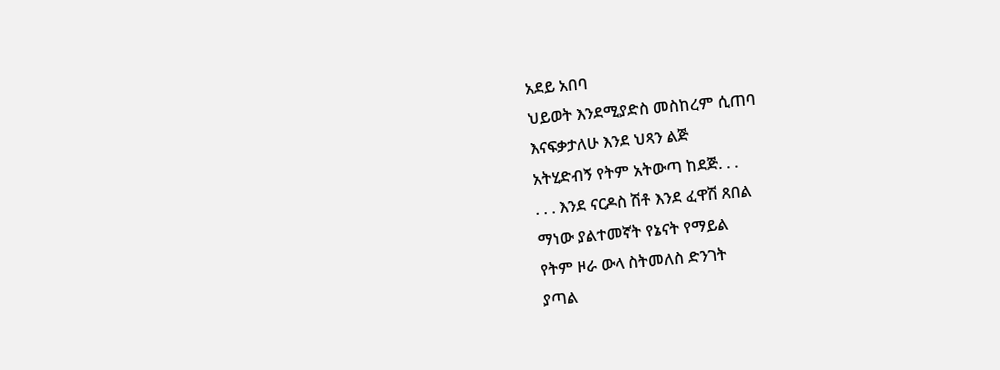አደይ አበባ
ህይወት እንደሚያድስ መስከረም ሲጠባ
እናፍቃታለሁ እንደ ህጻን ልጅ
አትሂድብኝ የትም አትውጣ ከደጅ. . .
. . . እንደ ናርዶስ ሽቶ እንደ ፈዋሽ ጸበል
ማነው ያልተመኛት የኔናት የማይል
የትም ዞራ ውላ ስትመለስ ድንገት
ያጣል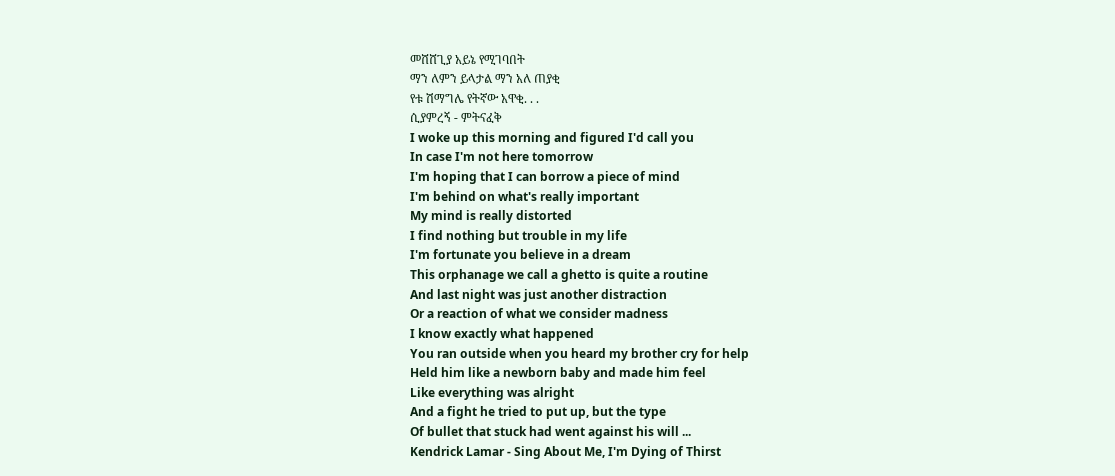መሸሸጊያ አይኔ የሚገባበት
ማን ለምን ይላታል ማን አለ ጠያቂ
የቱ ሽማግሌ የትኛው አዋቂ. . .
ሲያምረኝ - ምትናፈቅ
I woke up this morning and figured I'd call you
In case I'm not here tomorrow
I'm hoping that I can borrow a piece of mind
I'm behind on what's really important
My mind is really distorted
I find nothing but trouble in my life
I'm fortunate you believe in a dream
This orphanage we call a ghetto is quite a routine
And last night was just another distraction
Or a reaction of what we consider madness
I know exactly what happened
You ran outside when you heard my brother cry for help
Held him like a newborn baby and made him feel
Like everything was alright
And a fight he tried to put up, but the type
Of bullet that stuck had went against his will ...
Kendrick Lamar - Sing About Me, I'm Dying of Thirst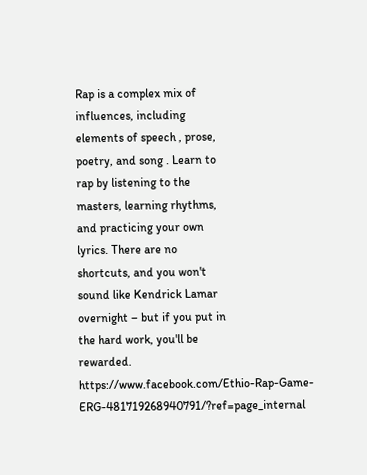Rap is a complex mix of
influences, including
elements of speech , prose,
poetry, and song . Learn to
rap by listening to the
masters, learning rhythms,
and practicing your own
lyrics. There are no
shortcuts, and you won't
sound like Kendrick Lamar
overnight – but if you put in
the hard work, you'll be
rewarded.
https://www.facebook.com/Ethio-Rap-Game-ERG-481719268940791/?ref=page_internal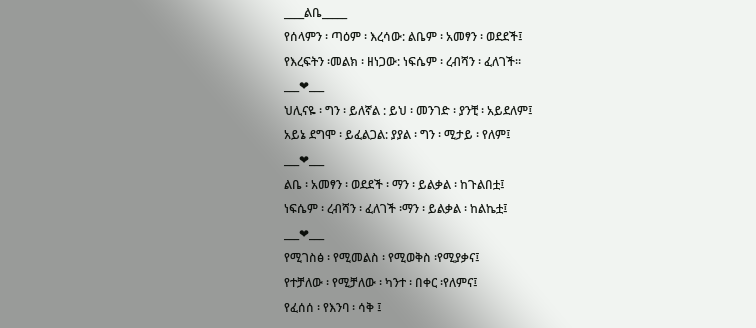____ልቤ_____
የሰላምን ፡ ጣዕም ፡ እረሳው: ልቤም ፡ አመፃን ፡ ወደደች፤
የእረፍትን ፡መልክ ፡ ዘነጋው: ነፍሴም ፡ ረብሻን ፡ ፈለገች።
___❤___
ህሊናዬ ፡ ግን ፡ ይለኛል : ይህ ፡ መንገድ ፡ ያንቺ ፡ አይደለም፤
አይኔ ደግሞ ፡ ይፈልጋል: ያያል ፡ ግን ፡ ሚታይ ፡ የለም፤
___❤___
ልቤ ፡ አመፃን ፡ ወደደች ፡ ማን ፡ ይልቃል ፡ ከጉልበቷ፤
ነፍሴም ፡ ረብሻን ፡ ፈለገች ፡ማን ፡ ይልቃል ፡ ከልኬቷ፤
___❤___
የሚገስፅ ፡ የሚመልስ ፡ የሚወቅስ ፡የሚያቃና፤
የተቻለው ፡ የሚቻለው ፡ ካንተ ፡ በቀር ፡የለምና፤
የፈሰሰ ፡ የእንባ ፡ ሳቅ ፤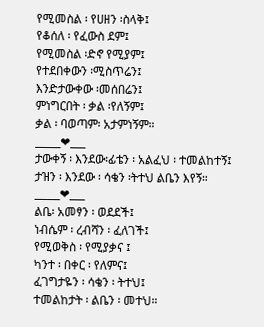የሚመስል ፡ የሀዘን ፡ስላቅ፤
የቆሰለ ፡ የፈውስ ደም፤
የሚመስል ፡ድኖ የሚያም፤
የተደበቀውን ፡ሚስጥሬን፤
እንድታውቀው ፡መሰበሬን፤
ምነግርበት ፡ ቃል ፡የለኝም፤
ቃል ፡ ባወጣም፡ አታምነኝም።
_____❤___
ታውቀኝ ፡ እንደው፡ፊቴን ፡ አልፈህ ፡ ተመልከተኝ፤
ታዝን ፡ እንደው ፡ ሳቄን ፡ትተህ ልቤን እየኝ።
_____❤___
ልቤ፡ አመፃን ፡ ወደደች፤
ነብሴም ፡ ረብሻን ፡ ፈለገች፤
የሚወቅስ ፡ የሚያቃና ፤
ካንተ ፡ በቀር ፡ የለምና፤
ፈገግታዬን ፡ ሳቄን ፡ ትተህ፤
ተመልከታት ፡ ልቤን ፡ መተህ።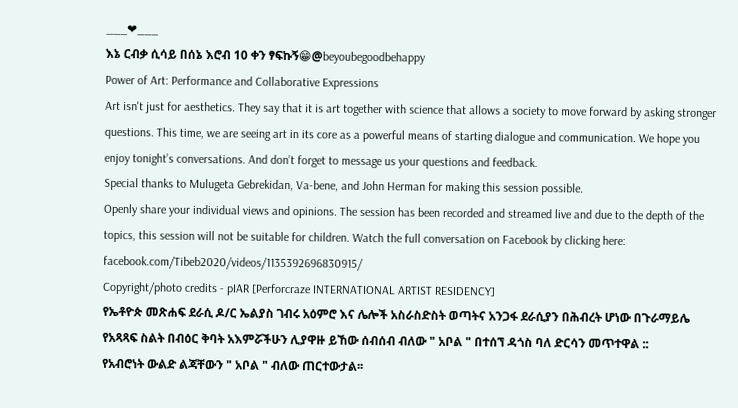___❤___
እኔ ርብቃ ሲሳይ በሰኔ እሮብ 10 ቀን ፃፍኩኝ😁@beyoubegoodbehappy
Power of Art: Performance and Collaborative Expressions
Art isn't just for aesthetics. They say that it is art together with science that allows a society to move forward by asking stronger questions. This time, we are seeing art in its core as a powerful means of starting dialogue and communication. We hope you enjoy tonight’s conversations. And don’t forget to message us your questions and feedback.
Special thanks to Mulugeta Gebrekidan, Va-bene, and John Herman for making this session possible.
Openly share your individual views and opinions. The session has been recorded and streamed live and due to the depth of the topics, this session will not be suitable for children. Watch the full conversation on Facebook by clicking here: facebook.com/Tibeb2020/videos/1135392696830915/
Copyright/photo credits - pIAR [Perforcraze INTERNATIONAL ARTIST RESIDENCY]
የኤቶዮጵ መጽሐፍ ደራሲ ዶ/ር ኤልያስ ገብሩ አዕምሮ እና ሌሎች አስራስድስት ወጣትና አንጋፋ ደራሲያን በሕብረት ሆነው በጉራማይሌ የአጻጻፍ ስልት በብዕር ቅባት አእምሯችሁን ሊያዋዙ ይኸው ሰብሰብ ብለው " አቦል " በተሰኘ ዳጎስ ባለ ድርሳን መጥተዋል ::
የአብሮነት ውልድ ልጃቸውን " አቦል " ብለው ጠርተውታል፡፡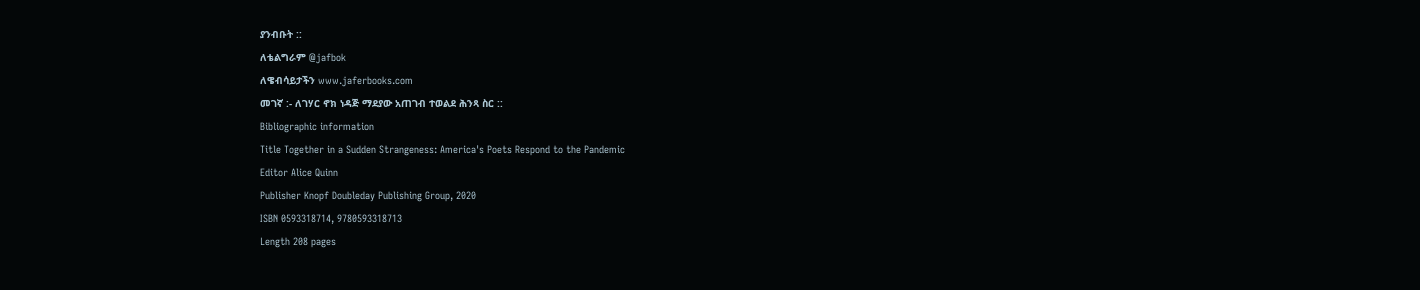ያንብቡት ::
ለቴልግራም @jafbok
ለዌብሳይታችን www.jaferbooks.com
መገኛ :- ለገሃር ኖክ ነዳጅ ማደያው አጠገብ ተወልደ ሕንጻ ስር ::
Bibliographic information
Title Together in a Sudden Strangeness: America's Poets Respond to the Pandemic
Editor Alice Quinn
Publisher Knopf Doubleday Publishing Group, 2020
ISBN 0593318714, 9780593318713
Length 208 pages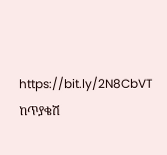https://bit.ly/2N8CbVT
ከጥያቄሽ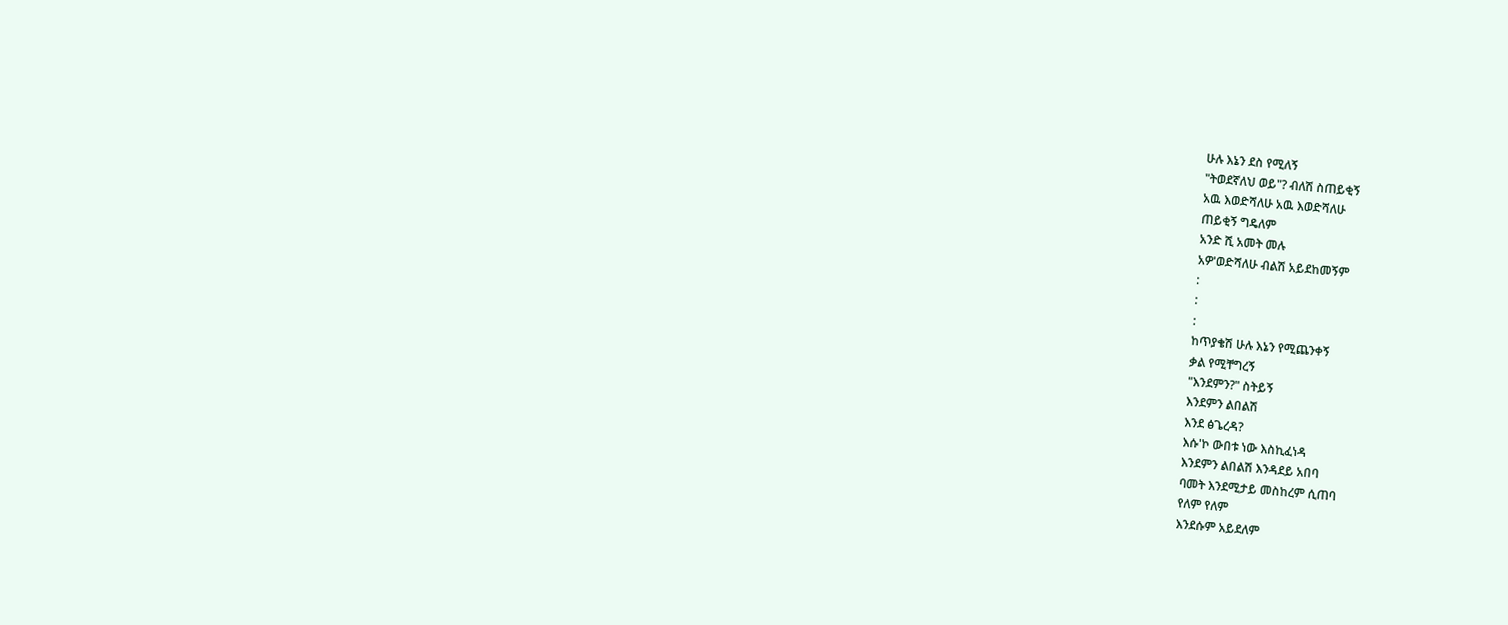ሁሉ እኔን ደስ የሚለኝ
"ትወደኛለህ ወይ"? ብለሽ ስጠይቂኝ
አዉ እወድሻለሁ አዉ እወድሻለሁ
ጠይቂኝ ግዴለም
አንድ ሺ አመት መሉ
አዎ'ወድሻለሁ ብልሽ አይደከመኝም
:
:
:
ከጥያቄሽ ሁሉ እኔን የሚጨንቀኝ
ቃል የሚቸግረኝ
"እንደምን?" ስትይኝ
እንደምን ልበልሽ
እንደ ፅጌረዳ?
እሱ'ኮ ውበቱ ነው እስኪፈነዳ
እንደምን ልበልሽ እንዳደይ አበባ
ባመት እንደሚታይ መስከረም ሲጠባ
የለም የለም
እንደሱም አይደለም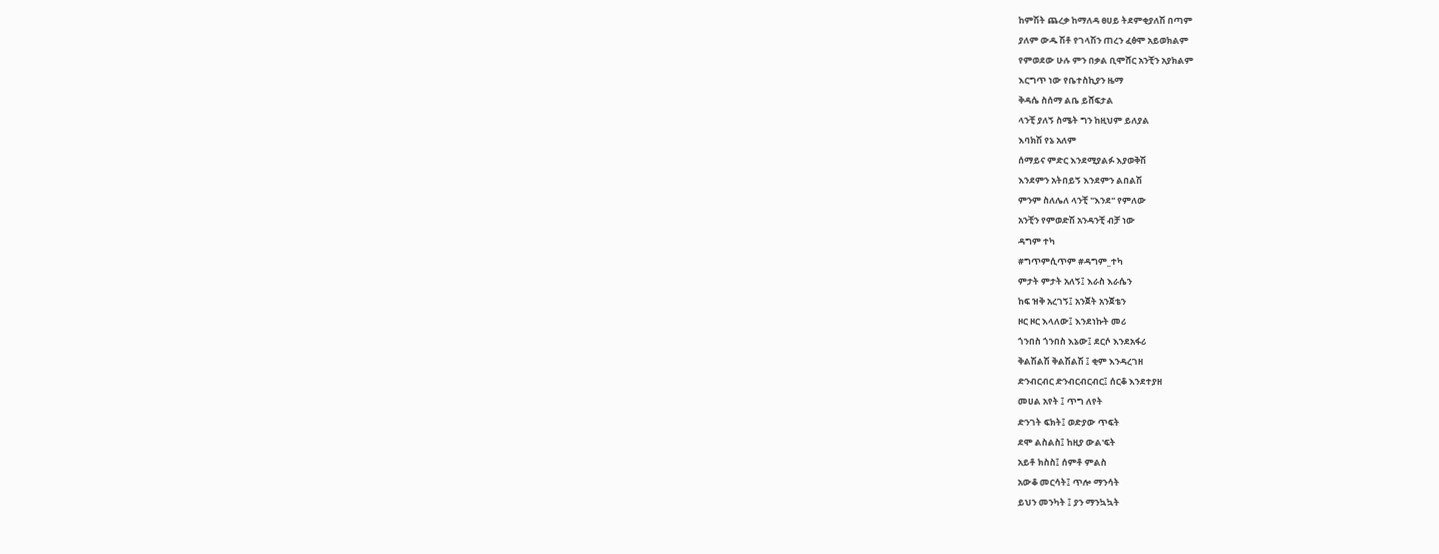ከምሽት ጨረቃ ከማለዳ ፀሀይ ትደምቂያለሽ በጣም
ያለም ውዱ ሽቶ የገላሽን ጠረን ፈፅሞ አይወክልም
የምወደው ሁሉ ምን በቃል ቢሞሸር አንቺን አያክልም
እርግጥ ነው የቤተስኪያን ዜማ
ቅዳሴ ስሰማ ልቤ ይሸፍታል
ላንቺ ያለኝ ስሜት ግን ከዚህም ይለያል
እባክሽ የኔ አለም
ሰማይና ምድር እንደሚያልፉ እያወቅሽ
እንደምን አትበይኝ እንደምን ልበልሽ
ምንም ስለሌለ ላንቺ "እንደ" የምለው
አንቺን የምወድሽ አንዳንቺ ብቻ ነው
ዳግም ተካ
#ግጥምሲጥም #ዳግም_ተካ
ምታት ምታት አለኝ፤ እራስ እራሴን
ከፍ ዝቅ አረገኝ፤ አንጀት አንጀቴን
ዞር ዞር እላለው፤ እንደነኩት መሪ
ጎንበስ ጎንበስ እኔው፤ ደርሶ እንደአፋሪ
ቅልሽልሽ ቅልሽልሽ ፤ ቂም እንዳረገዘ
ድንብርብር ድንብርብርብር፤ ሰርቆ እንደተያዘ
መሀል አየት ፤ ጥግ ለየት
ድንገት ፍክት፤ ወድያው ጥፍት
ደሞ ልስልስ፤ ከዚያ ውል'ፍት
አይቶ ክስስ፤ ሰምቶ ምልስ
አውቆ መርሳት፤ ጥሎ ማንሳት
ይህን መንካት ፤ ያን ማንኳኳት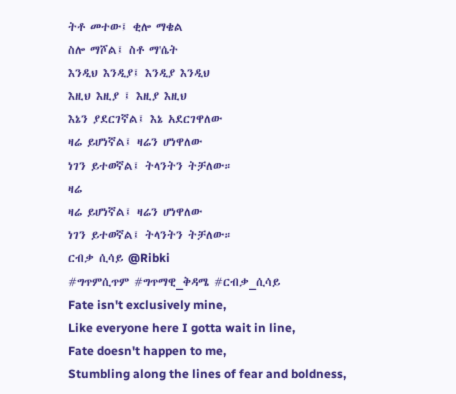ትቶ መተው፤ ቂሎ ማቄል
ስሎ ማሾል፤ ስቶ ማ'ሴት
እንዲህ እንዲያ፤ እንዲያ እንዲህ
እዚህ እዚያ ፤ እዚያ እዚህ
እኔን ያደርገኛል፤ እኔ አደርገዋለው
ዛሬ ይሆነኛል፤ ዛሬን ሆነዋለው
ነገን ይተወኛል፤ ትላንትን ትቻለው።
ዛሬ
ዛሬ ይሆነኛል፤ ዛሬን ሆነዋለው
ነገን ይተወኛል፤ ትላንትን ትቻለው።
ርብቃ ሲሳይ @Ribki
#ግጥምሲጥም #ግጥማዊ_ቅዳሜ #ርብቃ_ሲሳይ
Fate isn't exclusively mine,
Like everyone here I gotta wait in line,
Fate doesn't happen to me,
Stumbling along the lines of fear and boldness,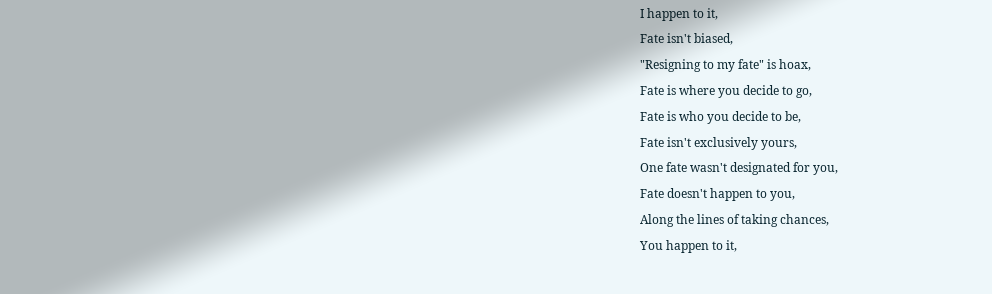I happen to it,
Fate isn't biased,
"Resigning to my fate" is hoax,
Fate is where you decide to go,
Fate is who you decide to be,
Fate isn't exclusively yours,
One fate wasn't designated for you,
Fate doesn't happen to you,
Along the lines of taking chances,
You happen to it,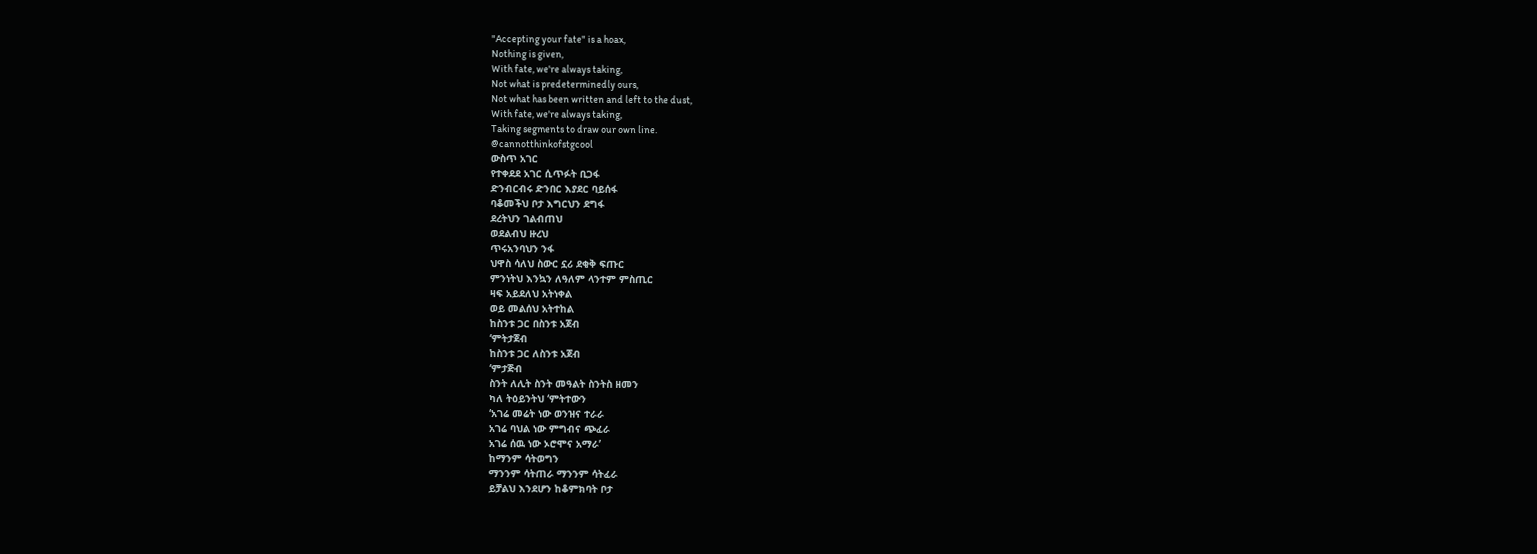"Accepting your fate" is a hoax,
Nothing is given,
With fate, we're always taking,
Not what is predeterminedly ours,
Not what has been written and left to the dust,
With fate, we're always taking,
Taking segments to draw our own line.
@cannotthinkofstgcool
ውስጥ አገር
የተቀደደ አገር ሲጥፉት ቢጋፋ
ድንብርብሩ ድንበር እያደር ባይሰፋ
ባቆመችህ ቦታ እግርህን ደግፋ
ደረትህን ገልብጠህ
ወደልብህ ዙረህ
ጥሩአንባህን ንፋ
ህዋስ ሳለህ ስውር ኗሪ ደቂቅ ፍጡር
ምንነትህ እንኳን ለዓለም ላንተም ምስጢር
ዛፍ አይደለህ አትነቀል
ወይ መልሰህ አትተከል
ከስንቱ ጋር በስንቱ አጀብ
‘ምትታጀብ
ከስንቱ ጋር ለስንቱ አጀብ
‘ምታጅብ
ስንት ለሊት ስንት መዓልት ስንትስ ዘመን
ካለ ትዕይንትህ ‘ምትተውን
‘አገሬ መሬት ነው ወንዝና ተራራ
አገሬ ባህል ነው ምግብና ጭፈራ
አገሬ ሰዉ ነው ኦሮሞና አማራ’
ከማንም ሳትወግን
ማንንም ሳትጠራ ማንንም ሳትፈራ
ይቻልህ እንደሆን ከቆምክባት ቦታ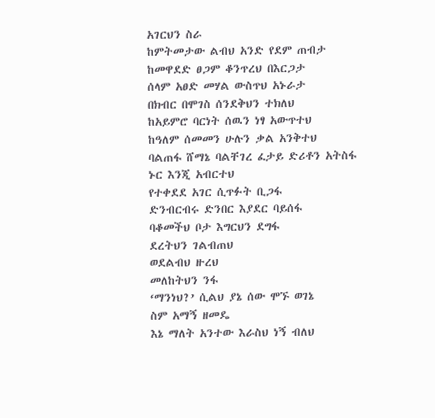አገርህን ስራ
ከምትመታው ልብህ አንድ የደም ጠብታ
ከመዋደድ ፀጋም ቆንጥረህ በእርጋታ
ሰላም አፀድ መሃል ውስጥህ አኑራታ
በክብር በሞገስ ሰንደቅህን ተክለህ
ከአይምሮ ባርነት ሰዉን ነፃ አውጥተህ
ከዓለም ሰመመን ሁሉን ቃል አንቅተህ
ባልጠፋ ሸማኔ ባልቸገረ ፈታይ ድሪቶን አትስፋ
ኑር እንጂ አብርተህ
የተቀደደ አገር ሲጥፉት ቢጋፋ
ድንብርብሩ ድንበር እያደር ባይሰፋ
ባቆመችህ ቦታ እግርህን ደግፋ
ደረትህን ገልብጠህ
ወደልብህ ዙረህ
መለከትህን ንፋ
‘ማንነህ?’ ሲልህ ያኔ ሰው ሞኙ ወገኔ
ስም አማኝ ዘመዴ
እኔ ማለት አንተው እራስህ ነኝ ብለህ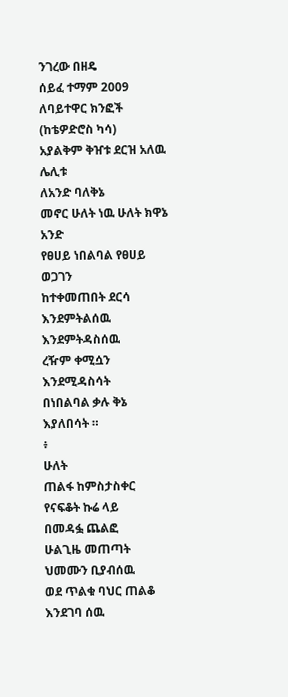ንገረው በዘዴ
ሰይፈ ተማም 2009
ለባይተዋር ክንፎች
(ከቴዎድሮስ ካሳ)
አያልቅም ቅዠቱ ደርዝ አለዉ ሌሊቱ
ለአንድ ባለቅኔ
መኖር ሁለት ነዉ ሁለት ክዋኔ
አንድ
የፀሀይ ነበልባል የፀሀይ ወጋገን
ከተቀመጠበት ደርሳ እንደምትልሰዉ
እንደምትዳስሰዉ
ረዥም ቀሚሷን እንደሚዳስሳት
በነበልባል ቃሉ ቅኔ እያለበሳት ።
፥
ሁለት
ጠልፋ ከምስታስቀር የናፍቆት ኩሬ ላይ
በመዳፏ ጨልፎ
ሁልጊዜ መጠጣት ህመሙን ቢያብሰዉ
ወደ ጥልቁ ባህር ጠልቆ እንደገባ ሰዉ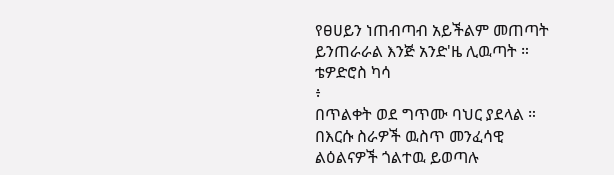የፀሀይን ነጠብጣብ አይችልም መጠጣት
ይንጠራራል እንጅ አንድ'ዜ ሊዉጣት ።
ቴዎድሮስ ካሳ
፥
በጥልቀት ወደ ግጥሙ ባህር ያደላል ። በእርሱ ስራዎች ዉስጥ መንፈሳዊ ልዕልናዎች ጎልተዉ ይወጣሉ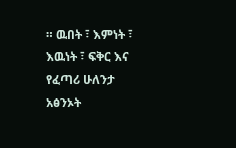። ዉበት ፣ እምነት ፣ እዉነት ፣ ፍቅር እና የፈጣሪ ሁለንታ አፅንኦት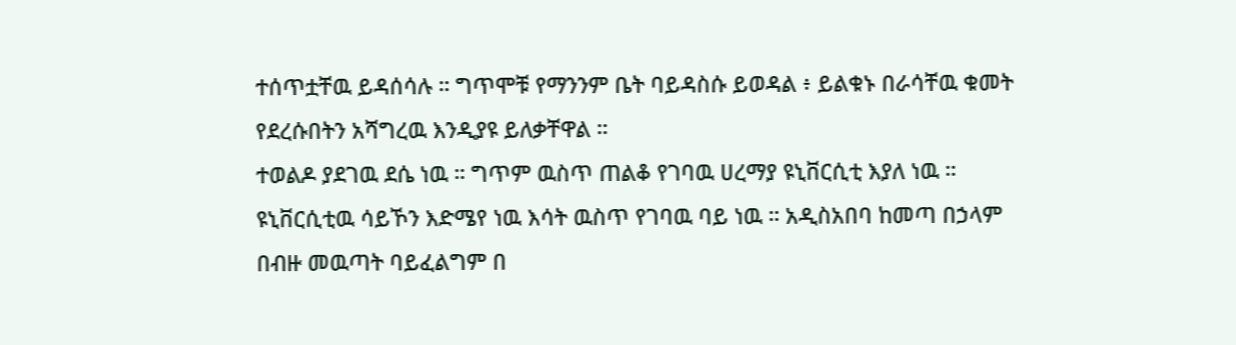ተሰጥቷቸዉ ይዳሰሳሉ ። ግጥሞቹ የማንንም ቤት ባይዳስሱ ይወዳል ፥ ይልቁኑ በራሳቸዉ ቁመት የደረሱበትን አሻግረዉ እንዲያዩ ይለቃቸዋል ።
ተወልዶ ያደገዉ ደሴ ነዉ ። ግጥም ዉስጥ ጠልቆ የገባዉ ሀረማያ ዩኒቨርሲቲ እያለ ነዉ ። ዩኒቨርሲቲዉ ሳይኾን እድሜየ ነዉ እሳት ዉስጥ የገባዉ ባይ ነዉ ። አዲስአበባ ከመጣ በኃላም በብዙ መዉጣት ባይፈልግም በ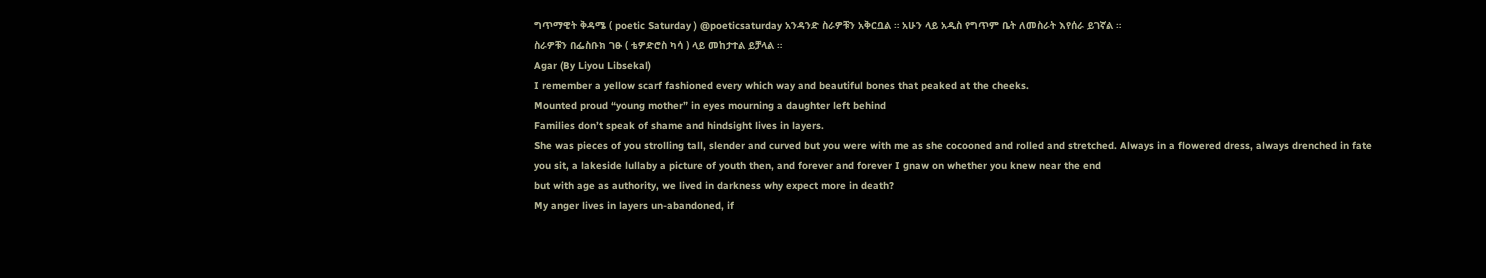ግጥማዊት ቅዳሜ ( poetic Saturday ) @poeticsaturday አንዳንድ ስራዎቹን አቅርቧል ። አሁን ላይ አዲስ የግጥም ቤት ለመስራት እየሰራ ይገኛል ።
ስራዎቹን በፌስቡክ ገፁ ( ቴዎድሮስ ካሳ ) ላይ መከታተል ይቻላል ።
Agar (By Liyou Libsekal)
I remember a yellow scarf fashioned every which way and beautiful bones that peaked at the cheeks.
Mounted proud “young mother” in eyes mourning a daughter left behind
Families don’t speak of shame and hindsight lives in layers.
She was pieces of you strolling tall, slender and curved but you were with me as she cocooned and rolled and stretched. Always in a flowered dress, always drenched in fate
you sit, a lakeside lullaby a picture of youth then, and forever and forever I gnaw on whether you knew near the end
but with age as authority, we lived in darkness why expect more in death?
My anger lives in layers un-abandoned, if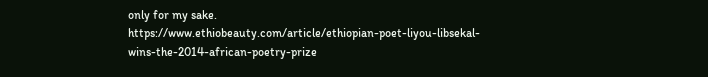only for my sake.
https://www.ethiobeauty.com/article/ethiopian-poet-liyou-libsekal-wins-the-2014-african-poetry-prize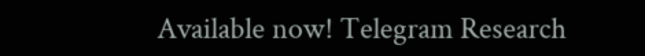Available now! Telegram Research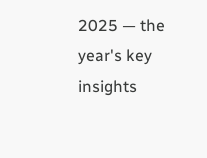2025 — the year's key insights